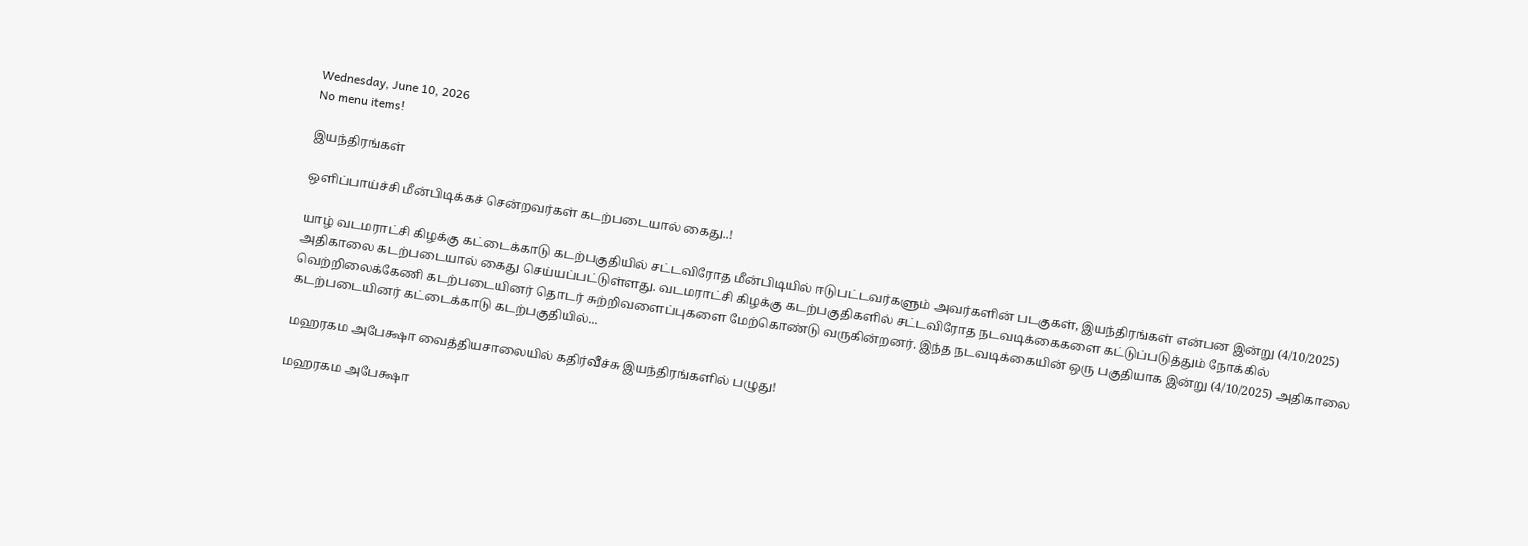Wednesday, June 10, 2026
No menu items!

இயந்திரங்கள்

ஒளிப்பாய்ச்சி மீன்பிடிக்கச் சென்றவர்கள் கடற்படையால் கைது..!

யாழ் வடமராட்சி கிழக்கு கட்டைக்காடு கடற்பகுதியில் சட்டவிரோத மீன்பிடியில் ஈடுபட்டவர்களும் அவர்களின் படகுகள், இயந்திரங்கள் என்பன இன்று (4/10/2025) அதிகாலை கடற்படையால் கைது செய்யப்பட்டுள்ளது. வடமராட்சி கிழக்கு கடற்பகுதிகளில் சட்டவிரோத நடவடிக்கைகளை கட்டுப்படுத்தும் நோக்கில் வெற்றிலைக்கேணி கடற்படையினர் தொடர் சுற்றிவளைப்புகளை மேற்கொண்டு வருகின்றனர். இந்த நடவடிக்கையின் ஒரு பகுதியாக இன்று (4/10/2025) அதிகாலை கடற்படையினர் கட்டைக்காடு கடற்பகுதியில்...

மஹரகம அபேக்ஷா வைத்தியசாலையில் கதிர்வீச்சு இயந்திரங்களில் பழுது!

மஹரகம அபேக்ஷா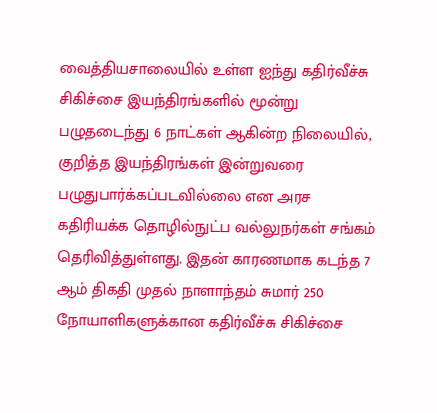வைத்தியசாலையில் உள்ள ஐந்து கதிர்வீச்சு சிகிச்சை இயந்திரங்களில் மூன்று பழுதடைந்து 6 நாட்கள் ஆகின்ற நிலையில், குறித்த இயந்திரங்கள் இன்றுவரை பழுதுபார்க்கப்படவில்லை என அரச கதிரியக்க தொழில்நுட்ப வல்லுநர்கள் சங்கம் தெரிவித்துள்ளது. இதன் காரணமாக கடந்த 7 ஆம் திகதி முதல் நாளாந்தம் சுமார் 250 நோயாளிகளுக்கான கதிர்வீச்சு சிகிச்சை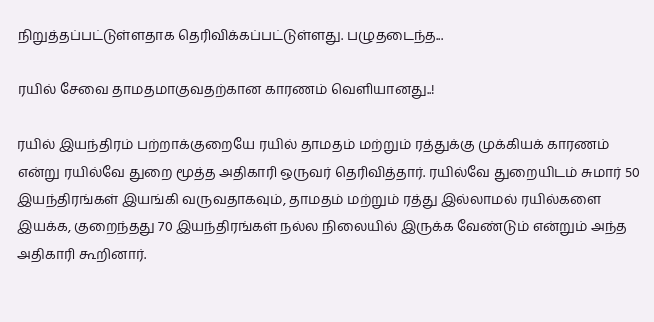நிறுத்தப்பட்டுள்ளதாக தெரிவிக்கப்பட்டுள்ளது. பழுதடைந்த...

ரயில் சேவை தாமதமாகுவதற்கான காரணம் வெளியானது..!

ரயில் இயந்திரம் பற்றாக்குறையே ரயில் தாமதம் மற்றும் ரத்துக்கு முக்கியக் காரணம் என்று ரயில்வே துறை மூத்த அதிகாரி ஒருவர் தெரிவித்தார். ரயில்வே துறையிடம் சுமார் 50 இயந்திரங்கள் இயங்கி வருவதாகவும், தாமதம் மற்றும் ரத்து இல்லாமல் ரயில்களை இயக்க, குறைந்தது 70 இயந்திரங்கள் நல்ல நிலையில் இருக்க வேண்டும் என்றும் அந்த அதிகாரி கூறினார்.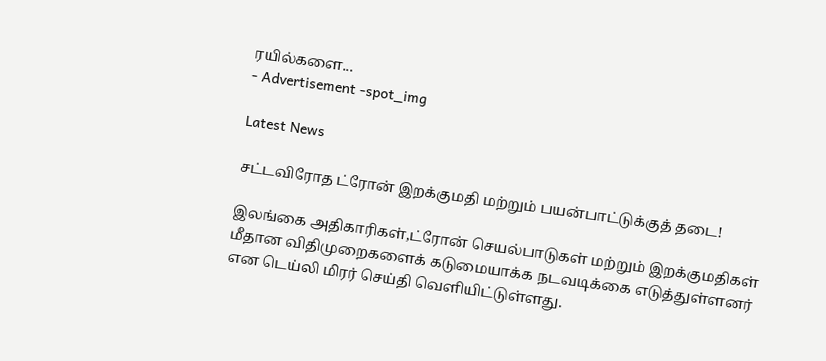ரயில்களை...
- Advertisement -spot_img

Latest News

சட்டவிரோத ட்ரோன் இறக்குமதி மற்றும் பயன்பாட்டுக்குத் தடை!

இலங்கை அதிகாரிகள்,ட்ரோன் செயல்பாடுகள் மற்றும் இறக்குமதிகள் மீதான விதிமுறைகளைக் கடுமையாக்க நடவடிக்கை எடுத்துள்ளனர் என டெய்லி மிரர் செய்தி வெளியிட்டுள்ளது.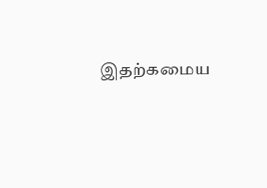இதற்கமைய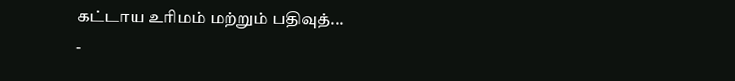கட்டாய உரிமம் மற்றும் பதிவுத்...
-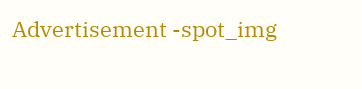Advertisement -spot_img